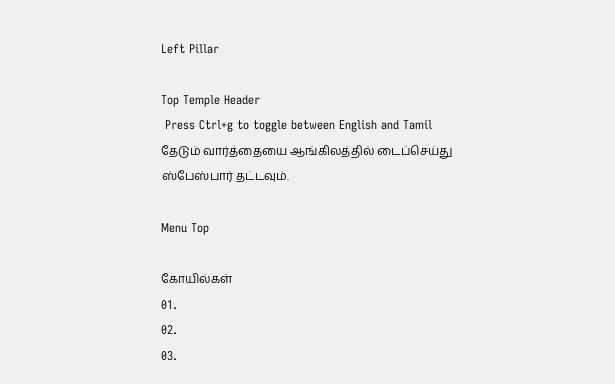Left Pillar

Top Temple Header
 Press Ctrl+g to toggle between English and Tamil
தேடும் வார்த்தையை ஆங்கிலத்தில் டைப்செய்து ஸ்பேஸ்பார் தட்டவும்.

Menu Top

கோயில்கள்
01.
02.
03.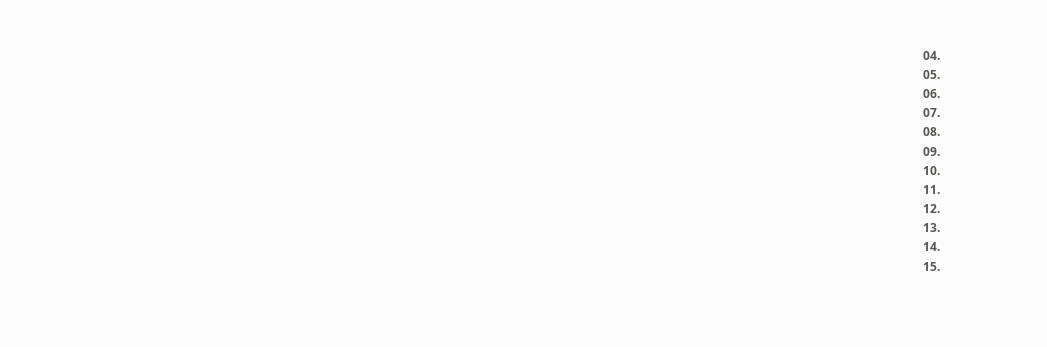04.
05.
06.
07.
08.
09.
10.
11.
12.
13.
14.
15.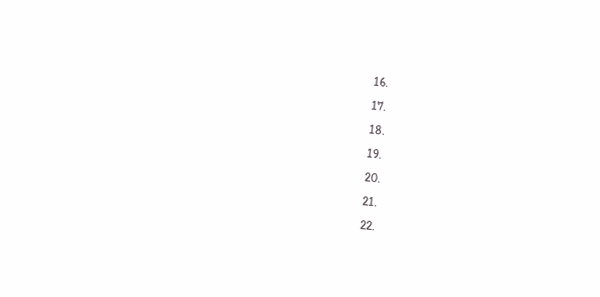16.
17.
18.
19.
20.
21.
22.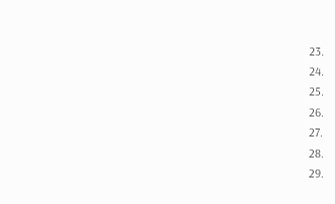23.
24.
25.
26.
27.
28.
29.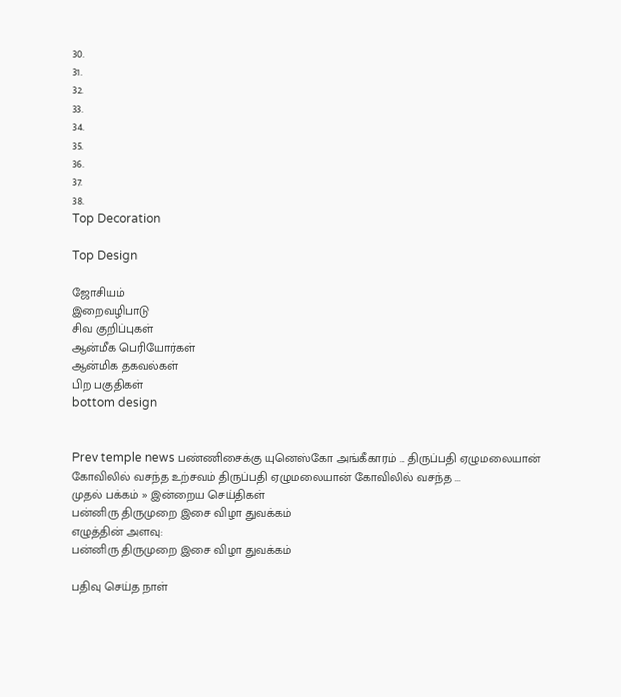30.
31.
32.
33.
34.
35.
36.
37.
38.
Top Decoration

Top Design

ஜோசியம்
இறைவழிபாடு
சிவ குறிப்புகள்
ஆன்மீக பெரியோர்கள்
ஆன்மிக தகவல்கள்
பிற பகுதிகள்
bottom design


Prev temple news பண்ணிசைக்கு யுனெஸ்கோ அங்கீகாரம் ... திருப்பதி ஏழுமலையான் கோவிலில் வசந்த உற்சவம் திருப்பதி ஏழுமலையான் கோவிலில் வசந்த ...
முதல் பக்கம் » இன்றைய செய்திகள்
பன்னிரு திருமுறை இசை விழா துவக்கம்
எழுத்தின் அளவு:
பன்னிரு திருமுறை இசை விழா துவக்கம்

பதிவு செய்த நாள்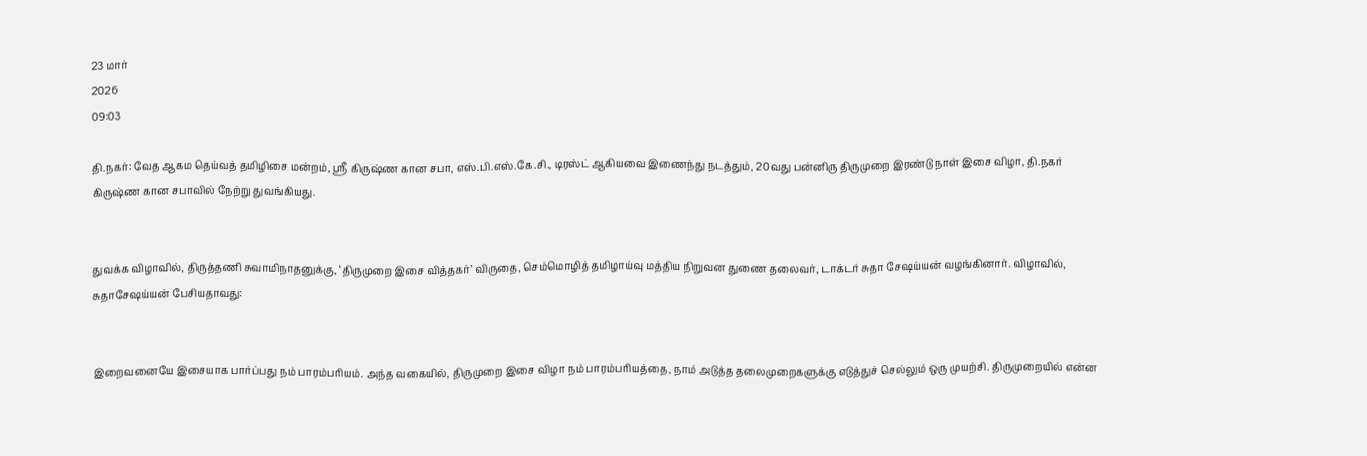23 மார்
2026
09:03

தி.நகர்: வேத ஆகம தெய்வத் தமிழிசை மன்றம், ஸ்ரீ கிருஷ்ண கான சபா, எஸ்.பி.எஸ்.கே.சி., டிரஸ்ட் ஆகியவை இணைந்து நடத்தும், 20வது பன்னிரு திருமுறை இரண்டு நாள் இசை விழா, தி.நகர் கிருஷ்ண கான சபாவில் நேற்று துவங்கியது.


துவக்க விழாவில், திருத்தணி சுவாமிநாதனுக்கு, ‘திருமுறை இசை வித்தகர்’ விருதை, செம்மொழித் தமிழாய்வு மத்திய நிறுவன துணை தலைவர், டாக்டர் சுதா சேஷய்யன் வழங்கினார். விழாவில், சுதாசேஷய்யன் பேசியதாவது:


இறைவனையே இசையாக பார்ப்பது நம் பாரம்பரியம். அந்த வகையில், திருமுறை இசை விழா நம் பாரம்பரியத்தை, நாம் அடுத்த தலைமுறைகளுக்கு எடுத்துச் செல்லும் ஒரு முயற்சி. திருமுறையில் என்ன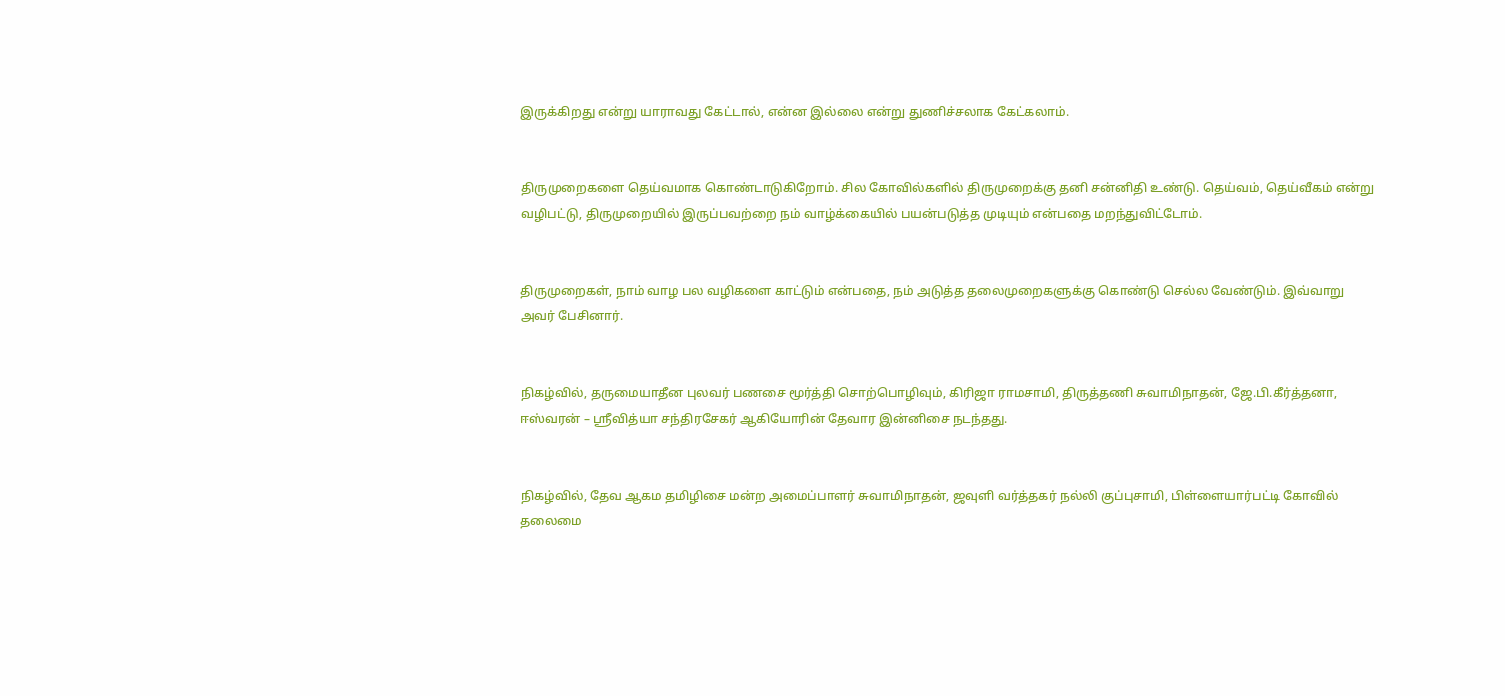இருக்கிறது என்று யாராவது கேட்டால், என்ன இல்லை என்று துணிச்சலாக கேட்கலாம்.


திருமுறைகளை தெய்வமாக கொண்டாடுகிறோம். சில கோவில்களில் திருமுறைக்கு தனி சன்னிதி உண்டு. தெய்வம், தெய்வீகம் என்று வழிபட்டு, திருமுறையில் இருப்பவற்றை நம் வாழ்க்கையில் பயன்படுத்த முடியும் என்பதை மறந்துவிட்டோம்.


திருமுறைகள், நாம் வாழ பல வழிகளை காட்டும் என்பதை, நம் அடுத்த தலைமுறைகளுக்கு கொண்டு செல்ல வேண்டும். இவ்வாறு அவர் பேசினார்.


நிகழ்வில், தருமையாதீன புலவர் பணசை மூர்த்தி சொற்பொழிவும், கிரிஜா ராமசாமி, திருத்தணி சுவாமிநாதன், ஜே.பி.கீர்த்தனா, ஈஸ்வரன் – ஸ்ரீவித்யா சந்திரசேகர் ஆகியோரின் தேவார இன்னிசை நடந்தது.


நிகழ்வில், தேவ ஆகம தமிழிசை மன்ற அமைப்பாளர் சுவாமிநாதன், ஜவுளி வர்த்தகர் நல்லி குப்புசாமி, பிள்ளையார்பட்டி கோவில் தலைமை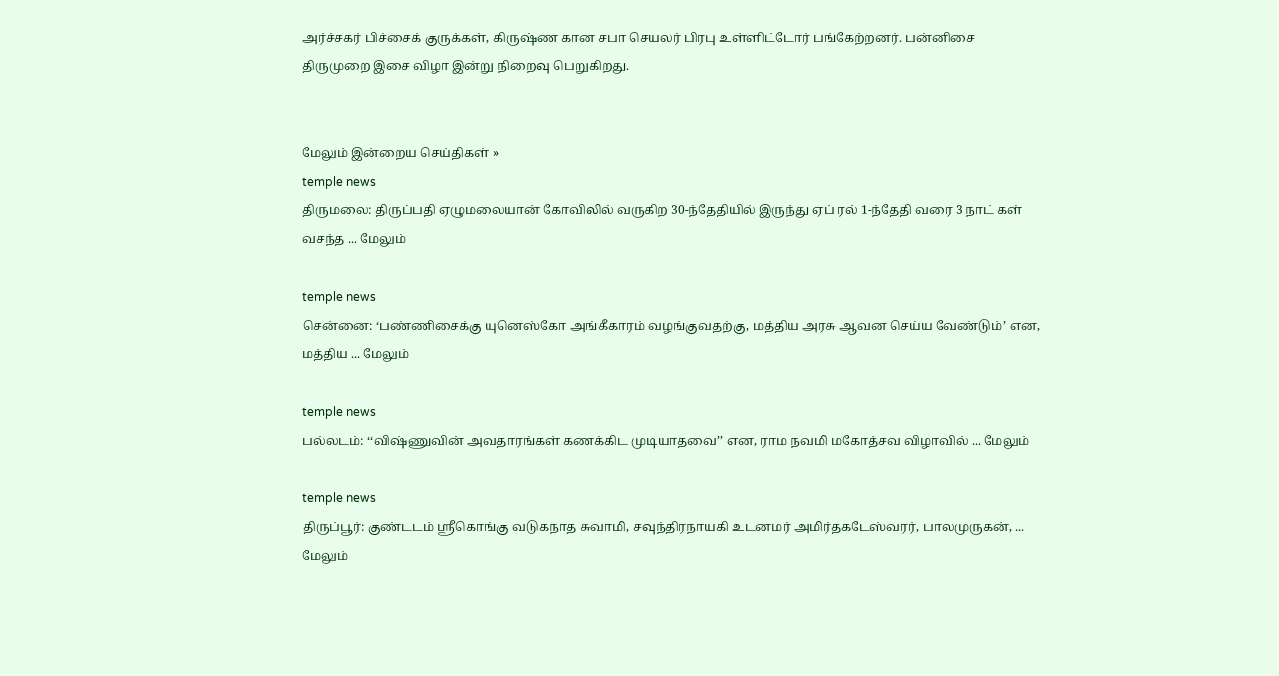அர்ச்சகர் பிச்சைக் குருக்கள், கிருஷ்ண கான சபா செயலர் பிரபு உள்ளிட்டோர் பங்கேற்றனர். பன்னிசை திருமுறை இசை விழா இன்று நிறைவு பெறுகிறது.


மேலும் இன்றைய செய்திகள் »
temple news
திருமலை: திருப்பதி ஏழுமலையான் கோவிலில் வருகிற 30-ந்தேதியில் இருந்து ஏப் ரல் 1-ந்தேதி வரை 3 நாட் கள் வசந்த ... மேலும்

temple news
சென்னை: ‘பண்ணிசைக்கு யுனெஸ்கோ அங்கீகாரம் வழங்குவதற்கு, மத்திய அரசு ஆவன செய்ய வேண்டும்’ என, மத்திய ... மேலும்

temple news
பல்லடம்: ‘‘விஷ்ணுவின் அவதாரங்கள் கணக்கிட முடியாதவை’’ என, ராம நவமி மகோத்சவ விழாவில் ... மேலும்

temple news
திருப்பூர்: குண்டடம் ஸ்ரீகொங்கு வடுகநாத சுவாமி, சவுந்திரநாயகி உடனமர் அமிர்தகடேஸ்வரர், பாலமுருகன், ... மேலும்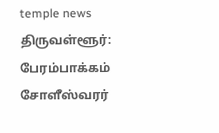temple news
திருவள்ளூர்: பேரம்பாக்கம் சோளீஸ்வரர்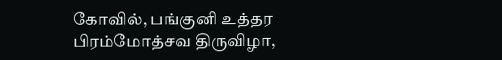கோவில், பங்குனி உத்தர பிரம்மோத்சவ திருவிழா,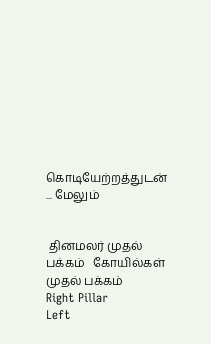கொடியேற்றத்துடன் ... மேலும்


 தினமலர் முதல் பக்கம்   கோயில்கள் முதல் பக்கம்
Right Pillar
Left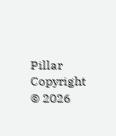Pillar
Copyright © 2026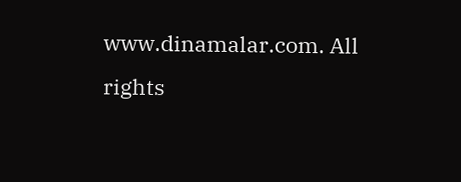www.dinamalar.com. All rights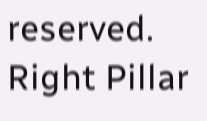reserved.
Right Pillar